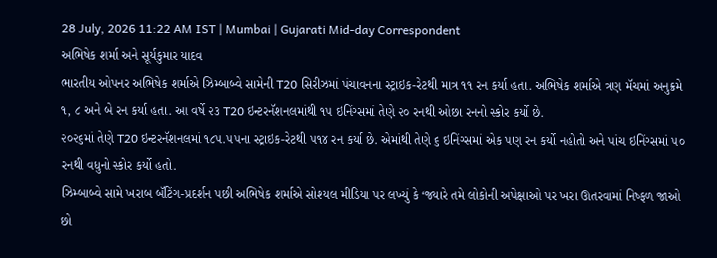28 July, 2026 11:22 AM IST | Mumbai | Gujarati Mid-day Correspondent
અભિષેક શર્મા અને સૂર્યકુમાર યાદવ
ભારતીય ઓપનર અભિષેક શર્માએ ઝિમ્બાબ્વે સામેની T20 સિરીઝમાં પંચાવનના સ્ટ્રાઇક-રેટથી માત્ર ૧૧ રન કર્યા હતા. અભિષેક શર્માએ ત્રણ મૅચમાં અનુક્રમે ૧, ૮ અને બે રન કર્યા હતા. આ વર્ષે ૨૩ T20 ઇન્ટરનૅશનલમાંથી ૧૫ ઇનિંગ્સમાં તેણે ૨૦ રનથી ઓછા રનનો સ્કોર કર્યો છે.
૨૦૨૬માં તેણે T20 ઇન્ટરનૅશનલમાં ૧૮૫.૫૫ના સ્ટ્રાઇક-રેટથી ૫૧૪ રન કર્યા છે. એમાંથી તેણે ૬ ઇનિંગ્સમાં એક પણ રન કર્યો નહોતો અને પાંચ ઇનિંગ્સમાં ૫૦ રનથી વધુનો સ્કોર કર્યો હતો.
ઝિમ્બાબ્વે સામે ખરાબ બૅટિંગ-પ્રદર્શન પછી અભિષેક શર્માએ સોશ્યલ મીડિયા પર લખ્યું કે ‘જ્યારે તમે લોકોની અપેક્ષાઓ પર ખરા ઊતરવામાં નિષ્ફળ જાઓ છો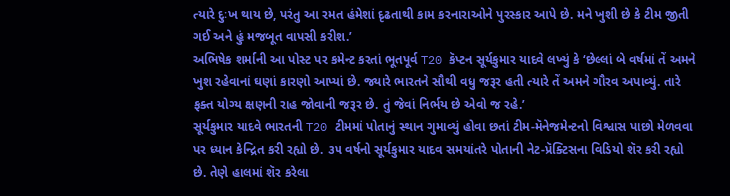ત્યારે દુઃખ થાય છે, પરંતુ આ રમત હંમેશાં દૃઢતાથી કામ કરનારાઓને પુરસ્કાર આપે છે. મને ખુશી છે કે ટીમ જીતી ગઈ અને હું મજબૂત વાપસી કરીશ.’
અભિષેક શર્માની આ પોસ્ટ પર કમેન્ટ કરતાં ભૂતપૂર્વ T20 કૅપ્ટન સૂર્યકુમાર યાદવે લખ્યું કે ‘છેલ્લાં બે વર્ષમાં તેં અમને ખુશ રહેવાનાં ઘણાં કારણો આપ્યાં છે. જ્યારે ભારતને સૌથી વધુ જરૂર હતી ત્યારે તેં અમને ગૌરવ અપાવ્યું. તારે ફક્ત યોગ્ય ક્ષણની રાહ જોવાની જરૂર છે. તું જેવાં નિર્ભય છે એવો જ રહે.’
સૂર્યકુમાર યાદવે ભારતની T20 ટીમમાં પોતાનું સ્થાન ગુમાવ્યું હોવા છતાં ટીમ-મૅનેજમેન્ટનો વિશ્વાસ પાછો મેળવવા પર ધ્યાન કેન્દ્રિત કરી રહ્યો છે. ૩૫ વર્ષનો સૂર્યકુમાર યાદવ સમયાંતરે પોતાની નેટ-પ્રૅક્ટિસના વિડિયો શૅર કરી રહ્યો છે. તેણે હાલમાં શૅર કરેલા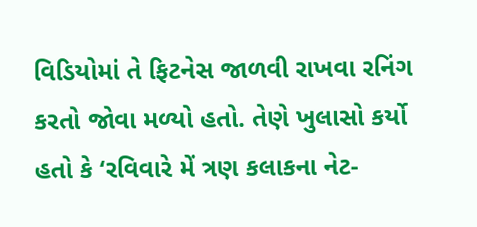વિડિયોમાં તે ફિટનેસ જાળવી રાખવા રનિંગ કરતો જોવા મળ્યો હતો. તેણે ખુલાસો કર્યો હતો કે ‘રવિવારે મેં ત્રણ કલાકના નેટ-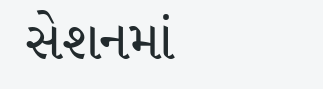સેશનમાં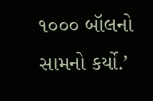૧૦૦૦ બૉલનો સામનો કર્યો.’